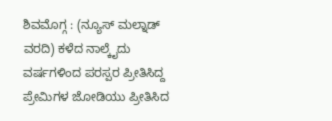ಶಿವಮೊಗ್ಗ : (ನ್ಯೂಸ್ ಮಲ್ನಾಡ್ ವರದಿ) ಕಳೆದ ನಾಲ್ಕೈದು ವರ್ಷಗಳಿಂದ ಪರಸ್ಪರ ಪ್ರೀತಿಸಿದ್ದ ಪ್ರೇಮಿಗಳ ಜೋಡಿಯು ಪ್ರೀತಿಸಿದ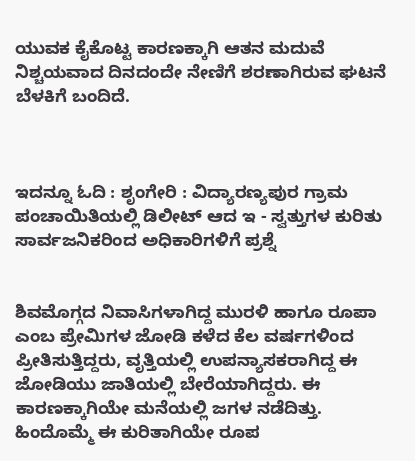ಯುವಕ ಕೈಕೊಟ್ಟ ಕಾರಣಕ್ಕಾಗಿ ಆತನ ಮದುವೆ ನಿಶ್ಚಯವಾದ ದಿನದಂದೇ ನೇಣಿಗೆ ಶರಣಾಗಿರುವ ಘಟನೆ ಬೆಳಕಿಗೆ ಬಂದಿದೆ.



ಇದನ್ನೂ ಓದಿ : ಶೃಂಗೇರಿ : ವಿದ್ಯಾರಣ್ಯಪುರ ಗ್ರಾಮ ಪಂಚಾಯಿತಿಯಲ್ಲಿ ಡಿಲೀಟ್ ಆದ ಇ - ಸ್ವತ್ತುಗಳ ಕುರಿತು ಸಾರ್ವಜನಿಕರಿಂದ ಅಧಿಕಾರಿಗಳಿಗೆ ಪ್ರಶ್ನೆ


ಶಿವಮೊಗ್ಗದ ನಿವಾಸಿಗಳಾಗಿದ್ದ ಮುರಳಿ ಹಾಗೂ ರೂಪಾ ಎಂಬ ಪ್ರೇಮಿಗಳ ಜೋಡಿ ಕಳೆದ ಕೆಲ ವರ್ಷಗಳಿಂದ ಪ್ರೀತಿಸುತ್ತಿದ್ದರು, ವೃತ್ತಿಯಲ್ಲಿ ಉಪನ್ಯಾಸಕರಾಗಿದ್ದ ಈ ಜೋಡಿಯು ಜಾತಿಯಲ್ಲಿ ಬೇರೆಯಾಗಿದ್ದರು. ಈ ಕಾರಣಕ್ಕಾಗಿಯೇ ಮನೆಯಲ್ಲಿ ಜಗಳ ನಡೆದಿತ್ತು. ಹಿಂದೊಮ್ಮೆ ಈ ಕುರಿತಾಗಿಯೇ ರೂಪ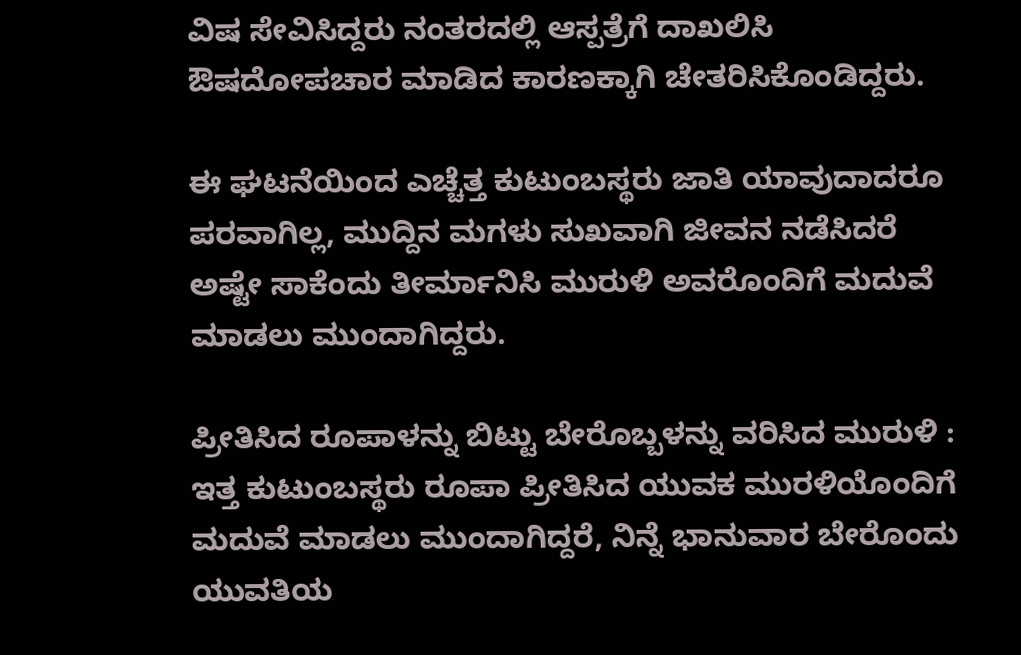ವಿಷ ಸೇವಿಸಿದ್ದರು ನಂತರದಲ್ಲಿ ಆಸ್ಪತ್ರೆಗೆ ದಾಖಲಿಸಿ ಔಷದೋಪಚಾರ ಮಾಡಿದ ಕಾರಣಕ್ಕಾಗಿ ಚೇತರಿಸಿಕೊಂಡಿದ್ದರು.

ಈ ಘಟನೆಯಿಂದ ಎಚ್ಚೆತ್ತ ಕುಟುಂಬಸ್ಥರು ಜಾತಿ ಯಾವುದಾದರೂ ಪರವಾಗಿಲ್ಲ, ಮುದ್ದಿನ ಮಗಳು ಸುಖವಾಗಿ ಜೀವನ ನಡೆಸಿದರೆ ಅಷ್ಟೇ ಸಾಕೆಂದು ತೀರ್ಮಾನಿಸಿ ಮುರುಳಿ ಅವರೊಂದಿಗೆ ಮದುವೆ ಮಾಡಲು ಮುಂದಾಗಿದ್ದರು.

ಪ್ರೀತಿಸಿದ ರೂಪಾಳನ್ನು ಬಿಟ್ಟು ಬೇರೊಬ್ಬಳನ್ನು ವರಿಸಿದ ಮುರುಳಿ :
ಇತ್ತ ಕುಟುಂಬಸ್ಥರು ರೂಪಾ ಪ್ರೀತಿಸಿದ ಯುವಕ ಮುರಳಿಯೊಂದಿಗೆ ಮದುವೆ ಮಾಡಲು ಮುಂದಾಗಿದ್ದರೆ, ನಿನ್ನೆ ಭಾನುವಾರ ಬೇರೊಂದು ಯುವತಿಯ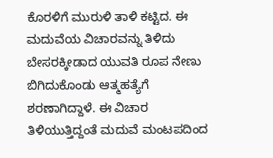ಕೊರಳಿಗೆ ಮುರುಳಿ ತಾಳಿ ಕಟ್ಟಿದ. ಈ ಮದುವೆಯ ವಿಚಾರವನ್ನು ತಿಳಿದು ಬೇಸರಕ್ಕೀಡಾದ ಯುವತಿ ರೂಪ ನೇಣು ಬಿಗಿದುಕೊಂಡು ಆತ್ಮಹತ್ಯೆಗೆ ಶರಣಾಗಿದ್ದಾಳೆ. ಈ ವಿಚಾರ ತಿಳಿಯುತ್ತಿದ್ದಂತೆ ಮದುವೆ ಮಂಟಪದಿಂದ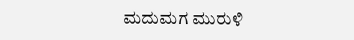ಮದುಮಗ ಮುರುಳಿ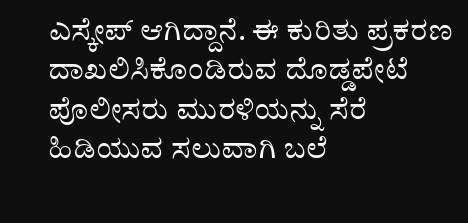ಎಸ್ಕೇಪ್ ಆಗಿದ್ದಾನೆ. ಈ ಕುರಿತು ಪ್ರಕರಣ ದಾಖಲಿಸಿಕೊಂಡಿರುವ ದೊಡ್ಡಪೇಟೆ ಪೊಲೀಸರು ಮುರಳಿಯನ್ನು ಸೆರೆ ಹಿಡಿಯುವ ಸಲುವಾಗಿ ಬಲೆ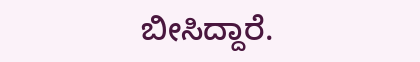ಬೀಸಿದ್ದಾರೆ.